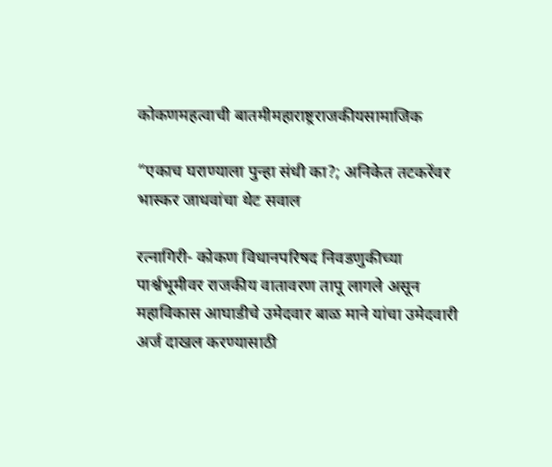कोकणमहत्वाची बातमीमहाराष्ट्रराजकीयसामाजिक

“एकाच घराण्याला पुन्हा संधी का?; अनिकेत तटकरेंवर भास्कर जाधवांचा थेट सवाल

रत्नागिरी- कोकण विधानपरिषद निवडणुकीच्या पार्श्वभूमीवर राजकीय वातावरण तापू लागले असून महाविकास आघाडीचे उमेदवार बाळ माने यांचा उमेदवारी अर्ज दाखल करण्यासाठी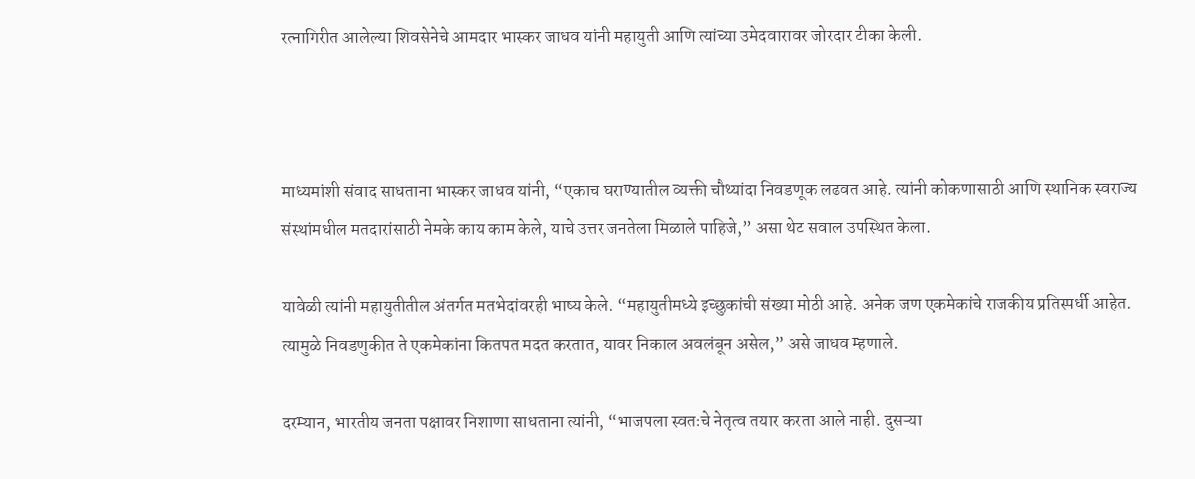रत्नागिरीत आलेल्या शिवसेनेचे आमदार भास्कर जाधव यांनी महायुती आणि त्यांच्या उमेदवारावर जोरदार टीका केली.



माध्यमांशी संवाद साधताना भास्कर जाधव यांनी, “एकाच घराण्यातील व्यक्ती चौथ्यांदा निवडणूक लढवत आहे. त्यांनी कोकणासाठी आणि स्थानिक स्वराज्य संस्थांमधील मतदारांसाठी नेमके काय काम केले, याचे उत्तर जनतेला मिळाले पाहिजे,” असा थेट सवाल उपस्थित केला.

यावेळी त्यांनी महायुतीतील अंतर्गत मतभेदांवरही भाष्य केले. “महायुतीमध्ये इच्छुकांची संख्या मोठी आहे. अनेक जण एकमेकांचे राजकीय प्रतिस्पर्धी आहेत. त्यामुळे निवडणुकीत ते एकमेकांना कितपत मदत करतात, यावर निकाल अवलंबून असेल,” असे जाधव म्हणाले.

दरम्यान, भारतीय जनता पक्षावर निशाणा साधताना त्यांनी, “भाजपला स्वतःचे नेतृत्व तयार करता आले नाही. दुसऱ्या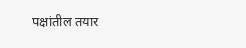पक्षांतील तयार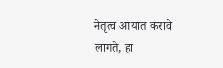नेतृत्व आयात करावे लागते, हा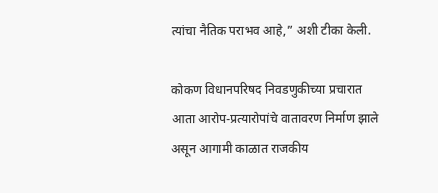त्यांचा नैतिक पराभव आहे,” अशी टीका केली.

कोकण विधानपरिषद निवडणुकीच्या प्रचारात आता आरोप-प्रत्यारोपांचे वातावरण निर्माण झाले असून आगामी काळात राजकीय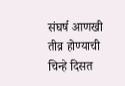संघर्ष आणखी तीव्र होण्याची चिन्हे दिसत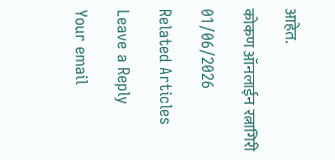आहेत.

कोकण ऑनलाईन रत्नागिरी

01/06/2026

Related Articles

Leave a Reply

Your email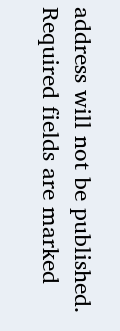address will not be published. Required fields are marked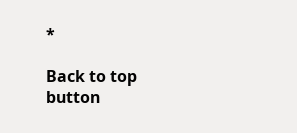*

Back to top button